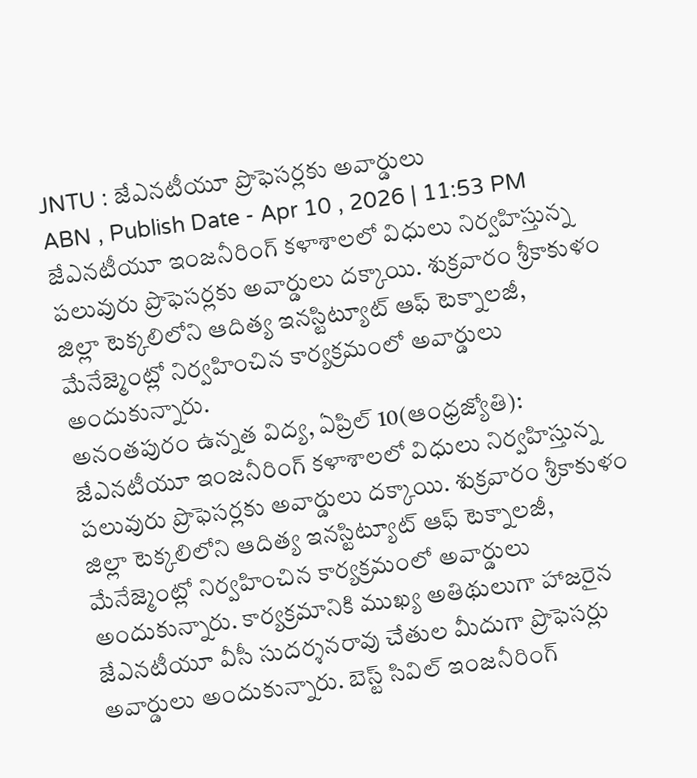JNTU : జేఎనటీయూ ప్రొఫెసర్లకు అవార్డులు
ABN , Publish Date - Apr 10 , 2026 | 11:53 PM
జేఎనటీయూ ఇంజనీరింగ్ కళాశాలలో విధులు నిర్వహిస్తున్న పలువురు ప్రొఫెసర్లకు అవార్డులు దక్కాయి. శుక్రవారం శ్రీకాకుళం జిల్లా టెక్కలిలోని ఆదిత్య ఇనస్టిట్యూట్ ఆఫ్ టెక్నాలజీ, మేనేజ్మెంట్లో నిర్వహించిన కార్యక్రమంలో అవార్డులు అందుకున్నారు.
అనంతపురం ఉన్నత విద్య, ఏప్రిల్ 10(ఆంధ్రజ్యోతి): జేఎనటీయూ ఇంజనీరింగ్ కళాశాలలో విధులు నిర్వహిస్తున్న పలువురు ప్రొఫెసర్లకు అవార్డులు దక్కాయి. శుక్రవారం శ్రీకాకుళం జిల్లా టెక్కలిలోని ఆదిత్య ఇనస్టిట్యూట్ ఆఫ్ టెక్నాలజీ, మేనేజ్మెంట్లో నిర్వహించిన కార్యక్రమంలో అవార్డులు అందుకున్నారు. కార్యక్రమానికి ముఖ్య అతిథులుగా హాజరైన జేఎనటీయూ వీసీ సుదర్శనరావు చేతుల మీదుగా ప్రొఫెసర్లు అవార్డులు అందుకున్నారు. బెస్ట్ సివిల్ ఇంజనీరింగ్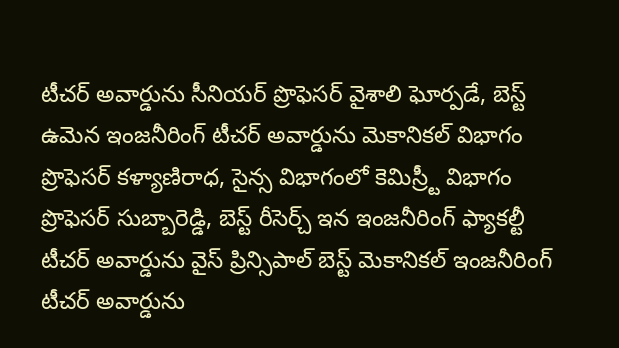టీచర్ అవార్డును సీనియర్ ప్రొఫెసర్ వైశాలి ఘోర్పడే, బెస్ట్ ఉమెన ఇంజనీరింగ్ టీచర్ అవార్డును మెకానికల్ విభాగం ప్రొఫెసర్ కళ్యాణిరాధ, సైన్స విభాగంలో కెమిస్ర్టీ విభాగం ప్రొఫెసర్ సుబ్బారెడ్డి, బెస్ట్ రీసెర్చ్ ఇన ఇంజనీరింగ్ ఫ్యాకల్టీ టీచర్ అవార్డును వైస్ ప్రిన్సిపాల్ బెస్ట్ మెకానికల్ ఇంజనీరింగ్ టీచర్ అవార్డును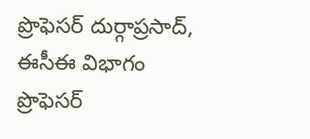ప్రొఫెసర్ దుర్గాప్రసాద్, ఈసీఈ విభాగం ప్రొఫెసర్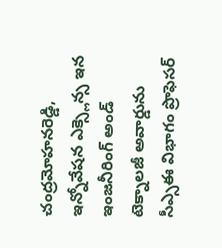చంద్రమోహనరెడ్డి, ఇన్నోవేషన ఎక్స్లెన్స ఇన ఇంజనీరింగ్ అండ్ టెక్నాలజీ అవార్డును సీఎ్సఈ విభాగం ప్రొఫెసర్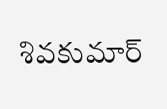శివకుమార్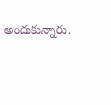అందుకున్నారు.